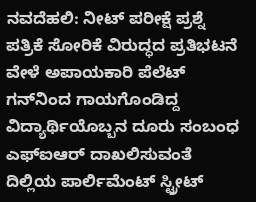ನವದೆಹಲಿ: ನೀಟ್‌ ಪರೀಕ್ಷೆ ಪ್ರಶ್ನೆ ಪತ್ರಿಕೆ ಸೋರಿಕೆ ವಿರುದ್ಧದ ಪ್ರತಿಭಟನೆ ವೇಳೆ ಅಪಾಯಕಾರಿ ಪೆಲೆಟ್‌ ಗನ್‌ನಿಂದ ಗಾಯಗೊಂಡಿದ್ದ ವಿದ್ಯಾರ್ಥಿಯೊಬ್ಬನ ದೂರು ಸಂಬಂಧ ಎಫ್‌ಐಆರ್‌ ದಾಖಲಿಸುವಂತೆ ದಿಲ್ಲಿಯ ಪಾರ್ಲಿಮೆಂಟ್‌ ಸ್ಟ್ರೀಟ್‌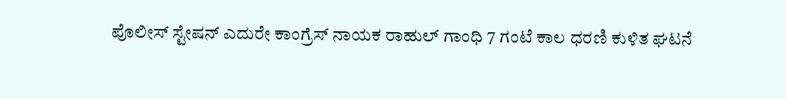ಪೊಲೀಸ್‌ ಸ್ಟೇಷನ್‌ ಎದುರೇ ಕಾಂಗ್ರೆಸ್‌ ನಾಯಕ ರಾಹುಲ್‌ ಗಾಂಧಿ 7 ಗಂಟೆ ಕಾಲ ಧರಣಿ ಕುಳಿತ ಘಟನೆ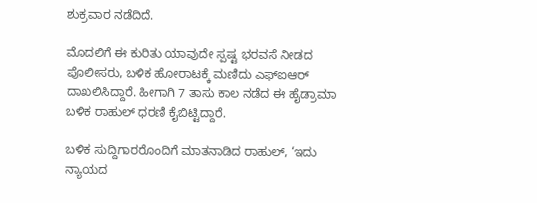ಶುಕ್ರವಾರ ನಡೆದಿದೆ.

ಮೊದಲಿಗೆ ಈ ಕುರಿತು ಯಾವುದೇ ಸ್ಪಷ್ಟ ಭರವಸೆ ನೀಡದ ಪೊಲೀಸರು, ಬಳಿಕ ಹೋರಾಟಕ್ಕೆ ಮಣಿದು ಎಫ್‌ಐಆರ್ ದಾಖಲಿಸಿದ್ದಾರೆ. ಹೀಗಾಗಿ 7 ತಾಸು ಕಾಲ ನಡೆದ ಈ ಹೈಡ್ರಾಮಾ ಬಳಿಕ ರಾಹುಲ್‌ ಧರಣಿ ಕೈಬಿಟ್ಟಿದ್ದಾರೆ.

ಬಳಿಕ ಸುದ್ದಿಗಾರರೊಂದಿಗೆ ಮಾತನಾಡಿದ ರಾಹುಲ್‌, ‘ಇದು ನ್ಯಾಯದ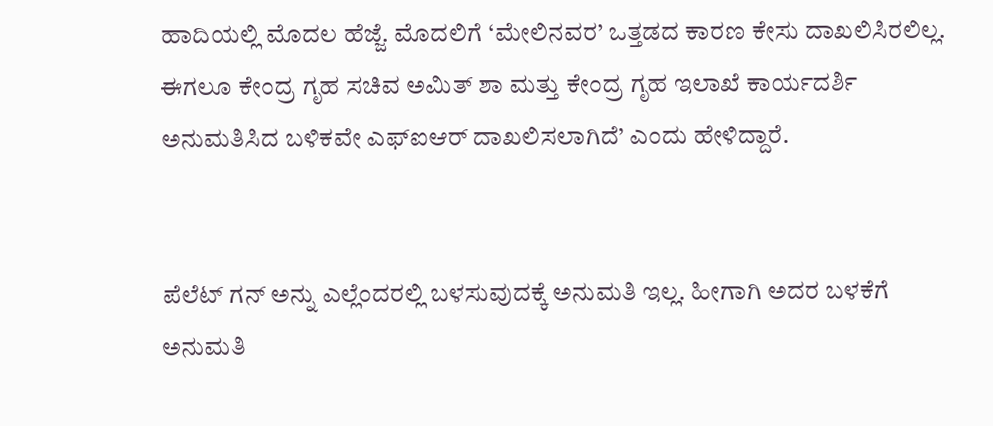ಹಾದಿಯಲ್ಲಿ ಮೊದಲ ಹೆಜ್ಜೆ. ಮೊದಲಿಗೆ ‘ಮೇಲಿನವರ’ ಒತ್ತಡದ ಕಾರಣ ಕೇಸು ದಾಖಲಿಸಿರಲಿಲ್ಲ. ಈಗಲೂ ಕೇಂದ್ರ ಗೃಹ ಸಚಿವ ಅಮಿತ್‌ ಶಾ ಮತ್ತು ಕೇಂದ್ರ ಗೃಹ ಇಲಾಖೆ ಕಾರ್ಯದರ್ಶಿ ಅನುಮತಿಸಿದ ಬಳಿಕವೇ ಎಫ್‌ಐಆರ್‌ ದಾಖಲಿಸಲಾಗಿದೆ’ ಎಂದು ಹೇಳಿದ್ದಾರೆ.


ಪೆಲೆಟ್‌ ಗನ್‌ ಅನ್ನು ಎಲ್ಲೆಂದರಲ್ಲಿ ಬಳಸುವುದಕ್ಕೆ ಅನುಮತಿ ಇಲ್ಲ. ಹೀಗಾಗಿ ಅದರ ಬಳಕೆಗೆ ಅನುಮತಿ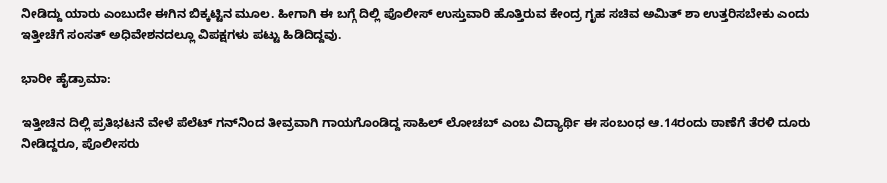ನೀಡಿದ್ದು ಯಾರು ಎಂಬುದೇ ಈಗಿನ ಬಿಕ್ಕಟ್ಟಿನ ಮೂಲ. ಹೀಗಾಗಿ ಈ ಬಗ್ಗೆ ದಿಲ್ಲಿ ಪೊಲೀಸ್ ಉಸ್ತುವಾರಿ ಹೊತ್ತಿರುವ ಕೇಂದ್ರ ಗೃಹ ಸಚಿವ ಅಮಿತ್‌ ಶಾ ಉತ್ತರಿಸಬೇಕು ಎಂದು ಇತ್ತೀಚೆಗೆ ಸಂಸತ್‌ ಅಧಿವೇಶನದಲ್ಲೂ ವಿಪಕ್ಷಗಳು ಪಟ್ಟು ಹಿಡಿದಿದ್ದವು.

ಭಾರೀ ಹೈಡ್ರಾಮಾ:

ಇತ್ತೀಚಿನ ದಿಲ್ಲಿ ಪ್ರತಿಭಟನೆ ವೇಳೆ ಪೆಲೆಟ್‌ ಗನ್‌ನಿಂದ ತೀವ್ರವಾಗಿ ಗಾಯಗೊಂಡಿದ್ದ ಸಾಹಿಲ್‌ ಲೋಚಬ್‌ ಎಂಬ ವಿದ್ಯಾರ್ಥಿ ಈ ಸಂಬಂಧ ಆ.14ರಂದು ಠಾಣೆಗೆ ತೆರಳಿ ದೂರು ನೀಡಿದ್ದರೂ, ಪೊಲೀಸರು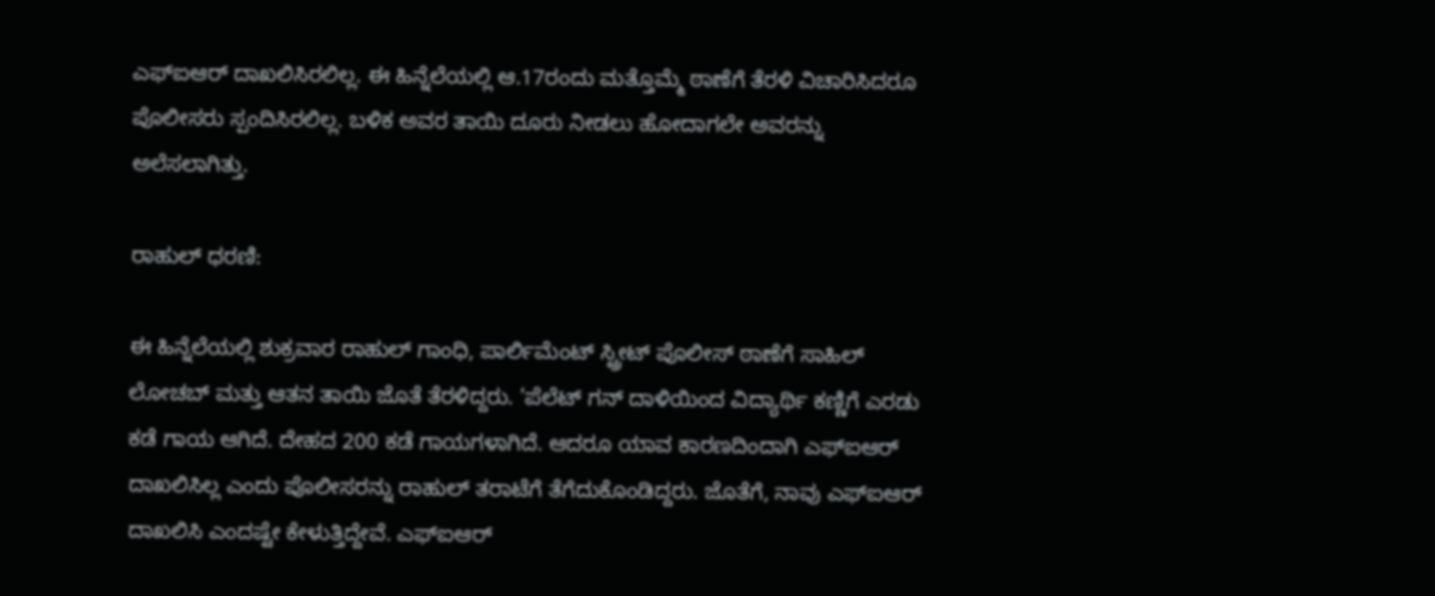ಎಫ್‌ಐಆರ್‌ ದಾಖಲಿಸಿರಲಿಲ್ಲ. ಈ ಹಿನ್ನೆಲೆಯಲ್ಲಿ ಆ.17ರಂದು ಮತ್ತೊಮ್ಮೆ ಠಾಣೆಗೆ ತೆರಳಿ ವಿಚಾರಿಸಿದರೂ ಪೊಲೀಸರು ಸ್ಪಂದಿಸಿರಲಿಲ್ಲ. ಬಳಿಕ ಅವರ ತಾಯಿ ದೂರು ನೀಡಲು ಹೋದಾಗಲೇ ಅವರನ್ನು ಅಲೆಸಲಾಗಿತ್ತು.

ರಾಹುಲ್‌ ಧರಣಿ:

ಈ ಹಿನ್ನೆಲೆಯಲ್ಲಿ ಶುಕ್ರವಾರ ರಾಹುಲ್‌ ಗಾಂಧಿ, ಪಾರ್ಲಿಮೆಂಟ್‌ ಸ್ಟ್ರೀಟ್‌ ಪೊಲೀಸ್‌ ಠಾಣೆಗೆ ಸಾಹಿಲ್‌ ಲೋಚಬ್‌ ಮತ್ತು ಆತನ ತಾಯಿ ಜೊತೆ ತೆರಳಿದ್ದರು. ‘ಪೆಲೆಟ್‌ ಗನ್‌ ದಾಳಿಯಿಂದ ವಿದ್ಯಾರ್ಥಿ ಕಣ್ಣಿಗೆ ಎರಡು ಕಡೆ ಗಾಯ ಆಗಿದೆ. ದೇಹದ 200 ಕಡೆ ಗಾಯಗಳಾಗಿದೆ. ಆದರೂ ಯಾವ ಕಾರಣದಿಂದಾಗಿ ಎಫ್‌ಐಆರ್‌ ದಾಖಲಿಸಿಲ್ಲ ಎಂದು ಪೊಲೀಸರನ್ನು ರಾಹುಲ್ ತರಾಟೆಗೆ ತೆಗೆದುಕೊಂಡಿದ್ದರು. ಜೊತೆಗೆ, ನಾವು ಎಫ್‌ಐಆರ್‌ ದಾಖಲಿಸಿ ಎಂದಷ್ಟೇ ಕೇಳುತ್ತಿದ್ದೇವೆ. ಎಫ್‌ಐಆರ್‌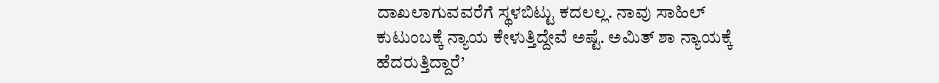ದಾಖಲಾಗುವವರೆಗೆ ಸ್ಥಳಬಿಟ್ಟು ಕದಲಲ್ಲ. ನಾವು ಸಾಹಿಲ್‌ ಕುಟುಂಬಕ್ಕೆ ನ್ಯಾಯ ಕೇಳುತ್ತಿದ್ದೇವೆ ಅಷ್ಟೆ. ಅಮಿತ್‌ ಶಾ ನ್ಯಾಯಕ್ಕೆ ಹೆದರುತ್ತಿದ್ದಾರೆ’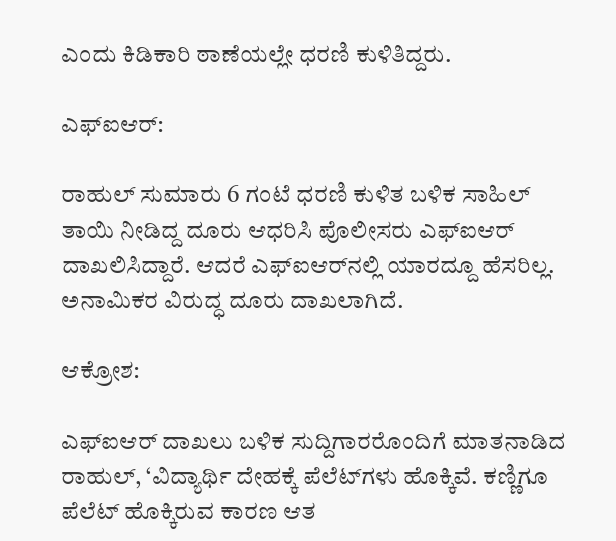ಎಂದು ಕಿಡಿಕಾರಿ ಠಾಣೆಯಲ್ಲೇ ಧರಣಿ ಕುಳಿತಿದ್ದರು.

ಎಫ್‌ಐಆರ್‌:

ರಾಹುಲ್‌ ಸುಮಾರು 6 ಗಂಟೆ ಧರಣಿ ಕುಳಿತ ಬಳಿಕ ಸಾಹಿಲ್‌ ತಾಯಿ ನೀಡಿದ್ದ ದೂರು ಆಧರಿಸಿ ಪೊಲೀಸರು ಎಫ್‌ಐಆರ್‌ ದಾಖಲಿಸಿದ್ದಾರೆ. ಆದರೆ ಎಫ್‌ಐಆರ್‌ನಲ್ಲಿ ಯಾರದ್ದೂ ಹೆಸರಿಲ್ಲ. ಅನಾಮಿಕರ ವಿರುದ್ಧ ದೂರು ದಾಖಲಾಗಿದೆ.

ಆಕ್ರೋಶ:

ಎಫ್‌ಐಆರ್ ದಾಖಲು ಬಳಿಕ ಸುದ್ದಿಗಾರರೊಂದಿಗೆ ಮಾತನಾಡಿದ ರಾಹುಲ್‌, ‘ವಿದ್ಯಾರ್ಥಿ ದೇಹಕ್ಕೆ ಪೆಲೆಟ್‌ಗಳು ಹೊಕ್ಕಿವೆ. ಕಣ್ಣಿಗೂ ಪೆಲೆಟ್‌ ಹೊಕ್ಕಿರುವ ಕಾರಣ ಆತ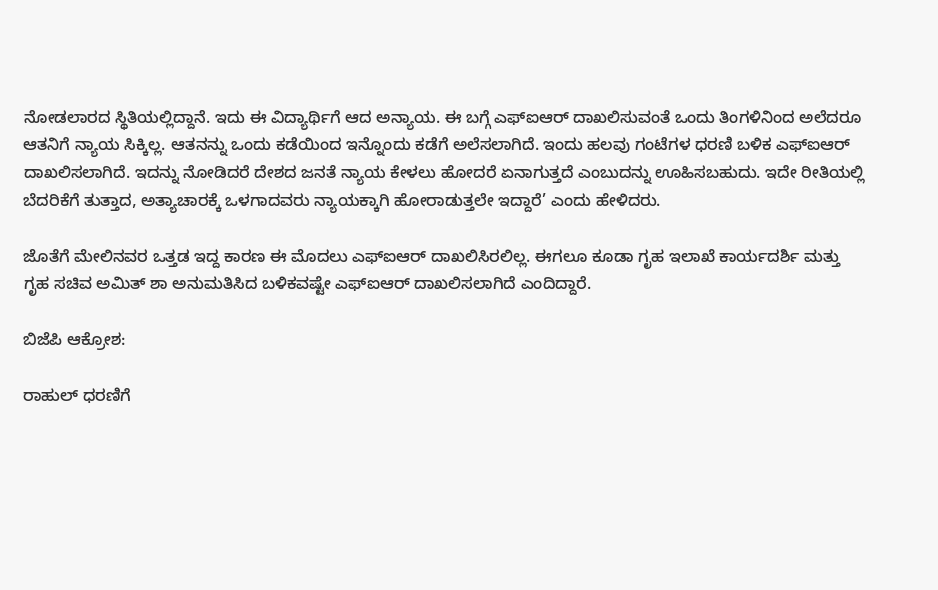ನೋಡಲಾರದ ಸ್ಥಿತಿಯಲ್ಲಿದ್ದಾನೆ. ಇದು ಈ ವಿದ್ಯಾರ್ಥಿಗೆ ಆದ ಅನ್ಯಾಯ. ಈ ಬಗ್ಗೆ ಎಫ್‌ಐಆರ್‌ ದಾಖಲಿಸುವಂತೆ ಒಂದು ತಿಂಗಳಿನಿಂದ ಅಲೆದರೂ ಆತನಿಗೆ ನ್ಯಾಯ ಸಿಕ್ಕಿಲ್ಲ. ಆತನನ್ನು ಒಂದು ಕಡೆಯಿಂದ ಇನ್ನೊಂದು ಕಡೆಗೆ ಅಲೆಸಲಾಗಿದೆ. ಇಂದು ಹಲವು ಗಂಟೆಗಳ ಧರಣಿ ಬಳಿಕ ಎಫ್‌ಐಆರ್‌ ದಾಖಲಿಸಲಾಗಿದೆ. ಇದನ್ನು ನೋಡಿದರೆ ದೇಶದ ಜನತೆ ನ್ಯಾಯ ಕೇಳಲು ಹೋದರೆ ಏನಾಗುತ್ತದೆ ಎಂಬುದನ್ನು ಊಹಿಸಬಹುದು. ಇದೇ ರೀತಿಯಲ್ಲಿ ಬೆದರಿಕೆಗೆ ತುತ್ತಾದ, ಅತ್ಯಾಚಾರಕ್ಕೆ ಒಳಗಾದವರು ನ್ಯಾಯಕ್ಕಾಗಿ ಹೋರಾಡುತ್ತಲೇ ಇದ್ದಾರೆ’ ಎಂದು ಹೇಳಿದರು.

ಜೊತೆಗೆ ಮೇಲಿನವರ ಒತ್ತಡ ಇದ್ದ ಕಾರಣ ಈ ಮೊದಲು ಎಫ್‌ಐಆರ್‌ ದಾಖಲಿಸಿರಲಿಲ್ಲ. ಈಗಲೂ ಕೂಡಾ ಗೃಹ ಇಲಾಖೆ ಕಾರ್ಯದರ್ಶಿ ಮತ್ತು ಗೃಹ ಸಚಿವ ಅಮಿತ್‌ ಶಾ ಅನುಮತಿಸಿದ ಬಳಿಕವಷ್ಟೇ ಎಫ್‌ಐಆರ್‌ ದಾಖಲಿಸಲಾಗಿದೆ ಎಂದಿದ್ದಾರೆ.

ಬಿಜೆಪಿ ಆಕ್ರೋಶ:

ರಾಹುಲ್‌ ಧರಣಿಗೆ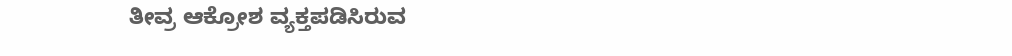ತೀವ್ರ ಆಕ್ರೋಶ ವ್ಯಕ್ತಪಡಿಸಿರುವ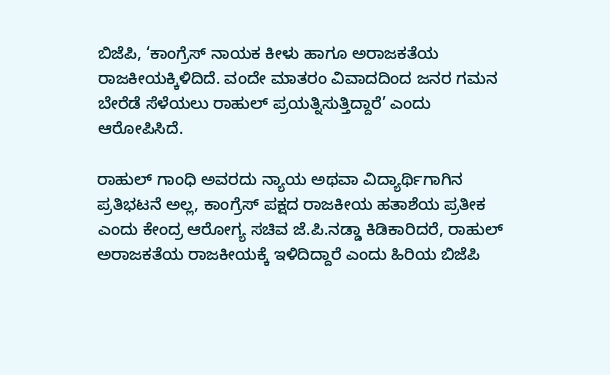ಬಿಜೆಪಿ, ‘ಕಾಂಗ್ರೆಸ್‌ ನಾಯಕ ಕೀಳು ಹಾಗೂ ಅರಾಜಕತೆಯ ರಾಜಕೀಯಕ್ಕಿಳಿದಿದೆ. ವಂದೇ ಮಾತರಂ ವಿವಾದದಿಂದ ಜನರ ಗಮನ ಬೇರೆಡೆ ಸೆಳೆಯಲು ರಾಹುಲ್‌ ಪ್ರಯತ್ನಿಸುತ್ತಿದ್ದಾರೆ’ ಎಂದು ಆರೋಪಿಸಿದೆ.

ರಾಹುಲ್‌ ಗಾಂಧಿ ಅವರದು ನ್ಯಾಯ ಅಥವಾ ವಿದ್ಯಾರ್ಥಿಗಾಗಿನ ಪ್ರತಿಭಟನೆ ಅಲ್ಲ, ಕಾಂಗ್ರೆಸ್‌ ಪಕ್ಷದ ರಾಜಕೀಯ ಹತಾಶೆಯ ಪ್ರತೀಕ ಎಂದು ಕೇಂದ್ರ ಆರೋಗ್ಯ ಸಚಿವ ಜೆ.ಪಿ.ನಡ್ಡಾ ಕಿಡಿಕಾರಿದರೆ, ರಾಹುಲ್ ಅರಾಜಕತೆಯ ರಾಜಕೀಯಕ್ಕೆ ಇಳಿದಿದ್ದಾರೆ ಎಂದು ಹಿರಿಯ ಬಿಜೆಪಿ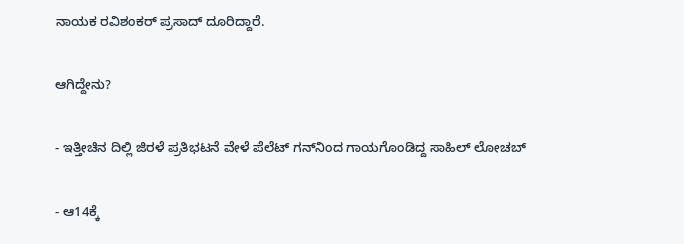ನಾಯಕ ರವಿಶಂಕರ್‌ ಪ್ರಸಾದ್‌ ದೂರಿದ್ದಾರೆ.

ಆಗಿದ್ದೇನು?

- ಇತ್ತೀಚಿನ ದಿಲ್ಲಿ ಜಿರಳೆ ಪ್ರತಿಭಟನೆ ವೇಳೆ ಪೆಲೆಟ್‌ ಗನ್‌ನಿಂದ ಗಾಯಗೊಂಡಿದ್ದ ಸಾಹಿಲ್‌ ಲೋಚಬ್‌

- ಆ14ಕ್ಕೆ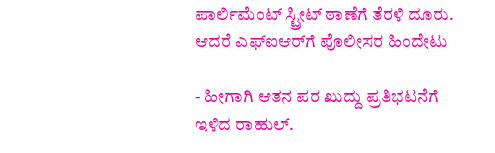ಪಾರ್ಲಿಮೆಂಟ್‌ ಸ್ಟ್ರೀಟ್‌ ಠಾಣೆಗೆ ತೆರಳಿ ದೂರು. ಆದರೆ ಎಫ್‌ಐಆರ್‌ಗೆ ಪೊಲೀಸರ ಹಿಂದೇಟು

- ಹೀಗಾಗಿ ಆತನ ಪರ ಖುದ್ದು ಪ್ರತಿಭಟನೆಗೆ ಇಳಿದ ರಾಹುಲ್.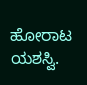ಹೋರಾಟ ಯಶಸ್ವಿ.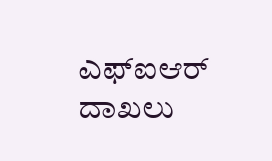ಎಫ್‌ಐಆರ್‌ ದಾಖಲು